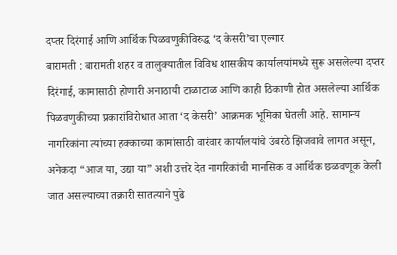दप्तर दिरंगाई आणि आर्थिक पिळवणुकीविरुद्ध ‘द केसरी’चा एल्गार
बारामती : बारामती शहर व तालुक्यातील विविध शासकीय कार्यालयांमध्ये सुरू असलेल्या दप्तर दिरंगाई, कामासाठी होणारी अनाठायी टाळाटाळ आणि काही ठिकाणी होत असलेल्या आर्थिक पिळवणुकीच्या प्रकारांविरोधात आता ‘द केसरी’ आक्रमक भूमिका घेतली आहे. सामान्य नागरिकांना त्यांच्या हक्काच्या कामांसाठी वारंवार कार्यालयांचे उंबरठे झिजवावे लागत असून, अनेकदा “आज या, उद्या या” अशी उत्तरे देत नागरिकांची मानसिक व आर्थिक छळवणूक केली जात असल्याच्या तक्रारी सातत्याने पुढे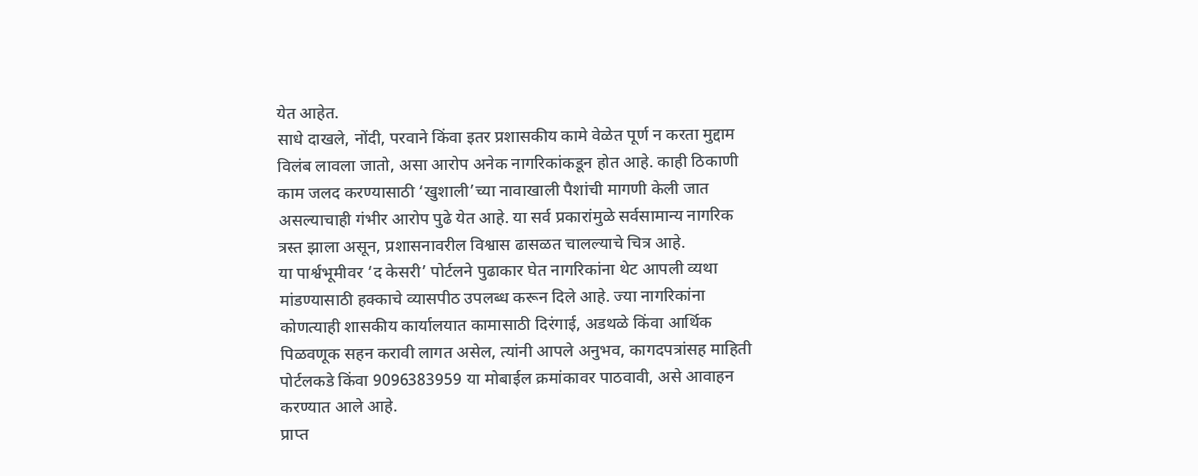येत आहेत.
साधे दाखले, नोंदी, परवाने किंवा इतर प्रशासकीय कामे वेळेत पूर्ण न करता मुद्दाम विलंब लावला जातो, असा आरोप अनेक नागरिकांकडून होत आहे. काही ठिकाणी काम जलद करण्यासाठी ‘खुशाली’च्या नावाखाली पैशांची मागणी केली जात असल्याचाही गंभीर आरोप पुढे येत आहे. या सर्व प्रकारांमुळे सर्वसामान्य नागरिक त्रस्त झाला असून, प्रशासनावरील विश्वास ढासळत चालल्याचे चित्र आहे.
या पार्श्वभूमीवर ‘द केसरी’ पोर्टलने पुढाकार घेत नागरिकांना थेट आपली व्यथा मांडण्यासाठी हक्काचे व्यासपीठ उपलब्ध करून दिले आहे. ज्या नागरिकांना कोणत्याही शासकीय कार्यालयात कामासाठी दिरंगाई, अडथळे किंवा आर्थिक पिळवणूक सहन करावी लागत असेल, त्यांनी आपले अनुभव, कागदपत्रांसह माहिती पोर्टलकडे किंवा 9096383959 या मोबाईल क्रमांकावर पाठवावी, असे आवाहन करण्यात आले आहे.
प्राप्त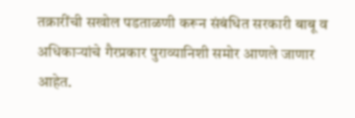तक्रारींची सखोल पडताळणी करून संबंधित सरकारी बाबू व अधिकाऱ्यांचे गैरप्रकार पुराव्यानिशी समोर आणले जाणार आहेत.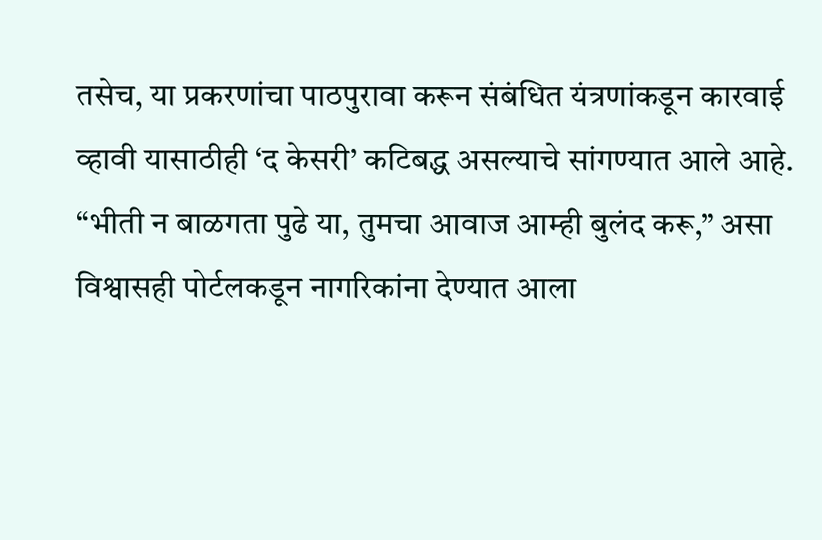तसेच, या प्रकरणांचा पाठपुरावा करून संबंधित यंत्रणांकडून कारवाई व्हावी यासाठीही ‘द केसरी’ कटिबद्ध असल्याचे सांगण्यात आले आहे.
“भीती न बाळगता पुढे या, तुमचा आवाज आम्ही बुलंद करू,” असा विश्वासही पोर्टलकडून नागरिकांना देण्यात आला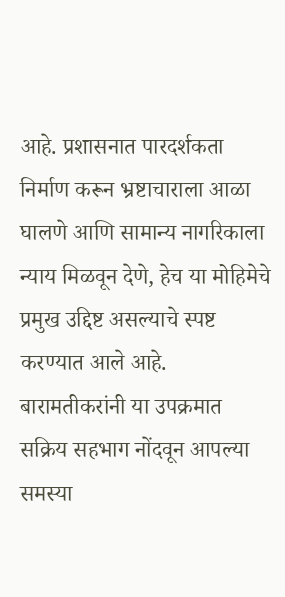आहे. प्रशासनात पारदर्शकता निर्माण करून भ्रष्टाचाराला आळा घालणे आणि सामान्य नागरिकाला न्याय मिळवून देणे, हेच या मोहिमेचे प्रमुख उद्दिष्ट असल्याचे स्पष्ट करण्यात आले आहे.
बारामतीकरांनी या उपक्रमात सक्रिय सहभाग नोंदवून आपल्या समस्या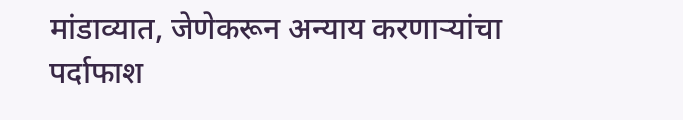मांडाव्यात, जेणेकरून अन्याय करणाऱ्यांचा पर्दाफाश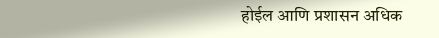होईल आणि प्रशासन अधिक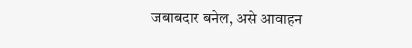जबाबदार बनेल, असे आवाहन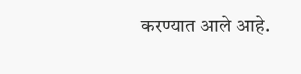करण्यात आले आहे.